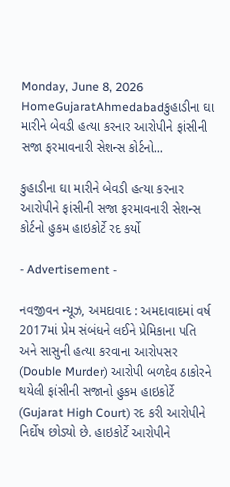Monday, June 8, 2026
HomeGujaratAhmedabadકુહાડીના ઘા મારીને બેવડી હત્યા કરનાર આરોપીને ફાંસીની સજા ફરમાવનારી સેશન્સ કોર્ટનો...

કુહાડીના ઘા મારીને બેવડી હત્યા કરનાર આરોપીને ફાંસીની સજા ફરમાવનારી સેશન્સ કોર્ટનો હુકમ હાઇકોર્ટે રદ કર્યો

- Advertisement -

નવજીવન ન્યૂઝ, અમદાવાદ : અમદાવાદમાં વર્ષ 2017માં પ્રેમ સંબંધને લઈને પ્રેમિકાના પતિ અને સાસુની હત્યા કરવાના આરોપસર (Double Murder) આરોપી બળદેવ ઠાકોરને થયેલી ફાંસીની સજાનો હુકમ હાઇકોર્ટે (Gujarat High Court) રદ કરી આરોપીને નિર્દોષ છોડ્યો છે. હાઇકોર્ટે આરોપીને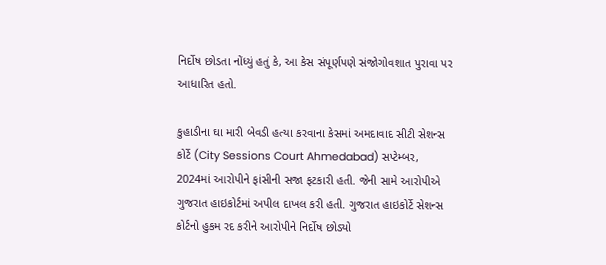નિર્દોષ છોડતા નોંધ્યું હતું કે, આ કેસ સંપૂર્ણપણે સંજોગોવશાત પુરાવા પર આધારિત હતો.

કુહાડીના ઘા મારી બેવડી હત્યા કરવાના કેસમાં અમદાવાદ સીટી સેશન્સ કોર્ટે (City Sessions Court Ahmedabad) સપ્ટેમ્બર, 2024માં આરોપીને ફાંસીની સજા ફટકારી હતી. જેની સામે આરોપીએ ગુજરાત હાઇકોર્ટમાં અપીલ દાખલ કરી હતી. ગુજરાત હાઇકોર્ટે સેશન્સ કોર્ટનો હુકમ રદ કરીને આરોપીને નિર્દોષ છોડ્યો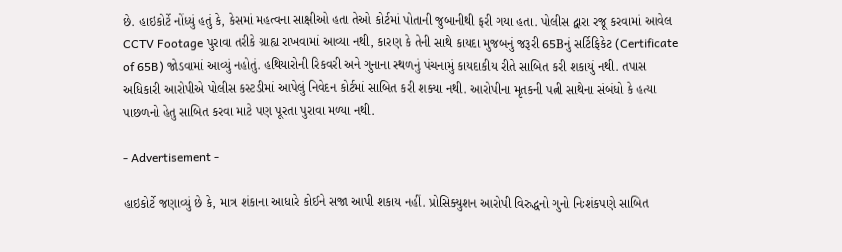છે. હાઇકોર્ટે નોંધ્યું હતું કે, કેસમાં મહત્વના સાક્ષીઓ હતા તેઓ કોર્ટમાં પોતાની જુબાનીથી ફરી ગયા હતા. પોલીસ દ્વારા રજૂ કરવામાં આવેલ CCTV Footage પુરાવા તરીકે ગ્રાહ્ય રાખવામાં આવ્યા નથી, કારણ કે તેની સાથે કાયદા મુજબનું જરૂરી 65Bનું સર્ટિફિકેટ (Certificate of 65B) જોડવામાં આવ્યું નહોતું. હથિયારોની રિકવરી અને ગુનાના સ્થળનું પંચનામું કાયદાકીય રીતે સાબિત કરી શકાયું નથી. તપાસ અધિકારી આરોપીએ પોલીસ કસ્ટડીમાં આપેલું નિવેદન કોર્ટમાં સાબિત કરી શક્યા નથી. આરોપીના મૃતકની પત્ની સાથેના સંબંધો કે હત્યા પાછળનો હેતુ સાબિત કરવા માટે પણ પૂરતા પુરાવા મળ્યા નથી.

- Advertisement -

હાઇકોર્ટે જણાવ્યું છે કે, માત્ર શંકાના આધારે કોઈને સજા આપી શકાય નહીં. પ્રોસિક્યુશન આરોપી વિરુદ્ધનો ગુનો નિઃશંકપણે સાબિત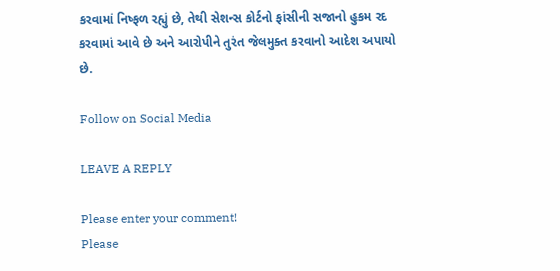કરવામાં નિષ્ફળ રહ્યું છે, તેથી સેશન્સ કોર્ટનો ફાંસીની સજાનો હુકમ રદ કરવામાં આવે છે અને આરોપીને તુરંત જેલમુક્ત કરવાનો આદેશ અપાયો છે.

Follow on Social Media

LEAVE A REPLY

Please enter your comment!
Please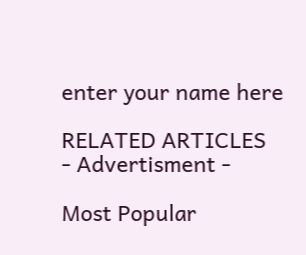enter your name here

RELATED ARTICLES
- Advertisment -

Most Popular